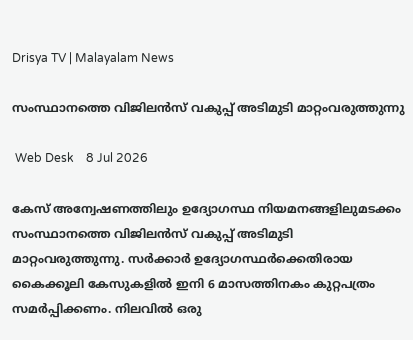Drisya TV | Malayalam News

സംസ്ഥാനത്തെ വിജിലൻസ് വകുപ്പ് അടിമുടി മാറ്റംവരുത്തുന്നു

 Web Desk    8 Jul 2026

കേസ് അന്വേഷണത്തിലും ഉദ്യോഗസ്ഥ നിയമനങ്ങളിലുമടക്കം സംസ്ഥാനത്തെ വിജിലൻസ് വകുപ്പ് അടിമുടി മാറ്റംവരുത്തുന്നു. സർക്കാർ ഉദ്യോഗസ്ഥർക്കെതിരായ കൈക്കൂലി കേസുകളിൽ ഇനി 6 മാസത്തിനകം കുറ്റപത്രം സമർപ്പിക്കണം. നിലവിൽ ഒരു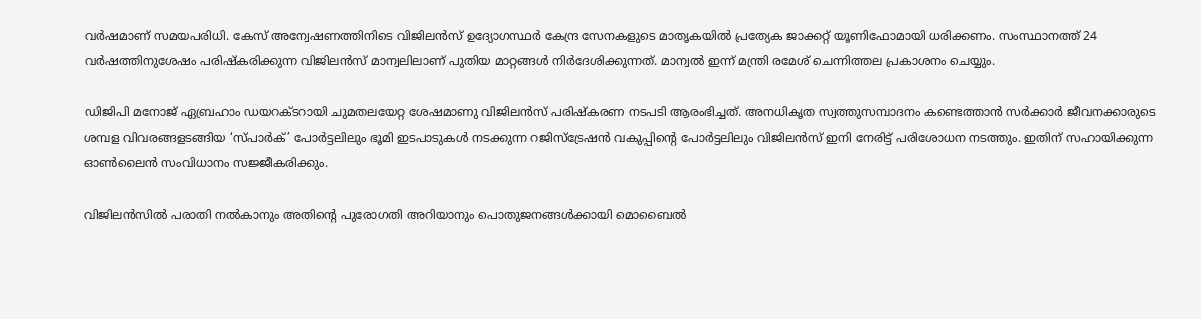വർഷമാണ് സമയപരിധി. കേസ് അന്വേഷണത്തിനിടെ വിജിലൻസ് ഉദ്യോഗസ്ഥർ കേന്ദ്ര സേനകളുടെ മാതൃകയിൽ പ്രത്യേക ജാക്കറ്റ് യൂണിഫോമായി ധരിക്കണം. സംസ്ഥാനത്ത് 24 വർഷത്തിനുശേഷം പരിഷ്കരിക്കുന്ന വിജിലൻസ് മാന്വലിലാണ് പുതിയ മാറ്റങ്ങൾ നിർദേശിക്കുന്നത്. മാന്വൽ ഇന്ന് മന്ത്രി രമേശ് ചെന്നിത്തല പ്രകാശനം ചെയ്യും.

ഡിജിപി മനോജ് ഏബ്രഹാം ഡയറക്ടറായി ചുമതലയേറ്റ ശേഷമാണു വിജിലൻസ് പരിഷ്കരണ നടപടി ആരംഭിച്ചത്. അനധികൃത സ്വത്തുസമ്പാദനം കണ്ടെത്താൻ സർക്കാർ ജീവനക്കാരുടെ ശമ്പള വിവരങ്ങളടങ്ങിയ ‘സ്പാർക്’ പോർട്ടലിലും ഭൂമി ഇടപാടുകൾ നടക്കുന്ന റജിസ്ട്രേഷൻ വകുപ്പിന്റെ പോർട്ടലിലും വിജിലൻസ് ഇനി നേരിട്ട് പരിശോധന നടത്തും. ഇതിന് സഹായിക്കുന്ന ഓൺലൈൻ സംവിധാനം സജ്ജീകരിക്കും.

വിജിലൻസിൽ പരാതി നൽകാനും അതിന്റെ പുരോഗതി അറിയാനും പൊതുജനങ്ങൾക്കായി മൊബൈൽ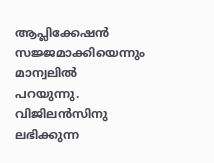ആപ്ലിക്കേഷൻ സജ്ജമാക്കിയെന്നും മാന്വലിൽ പറയുന്നു. വിജിലൻസിനു ലഭിക്കുന്ന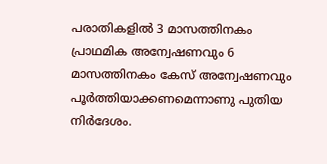പരാതികളിൽ 3 മാസത്തിനകം പ്രാഥമിക അന്വേഷണവും 6 മാസത്തിനകം കേസ് അന്വേഷണവും പൂർത്തിയാക്കണമെന്നാണു പുതിയ നിർദേശം.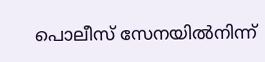പൊലീസ് സേനയിൽനിന്ന്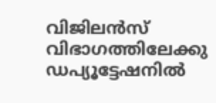വിജിലൻസ് വിഭാഗത്തിലേക്കു ഡപ്യൂട്ടേഷനിൽ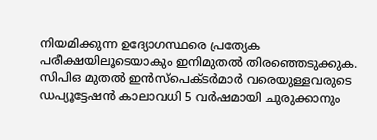നിയമിക്കുന്ന ഉദ്യോഗസ്ഥരെ പ്രത്യേക പരീക്ഷയിലൂടെയാകും ഇനിമുതൽ തിരഞ്ഞെടുക്കുക. സിപിഒ മുതൽ ഇൻസ്പെക്ടർമാർ വരെയുള്ളവരുടെ ഡപ്യൂട്ടേഷൻ കാലാവധി 5 വർഷമായി ചുരുക്കാനും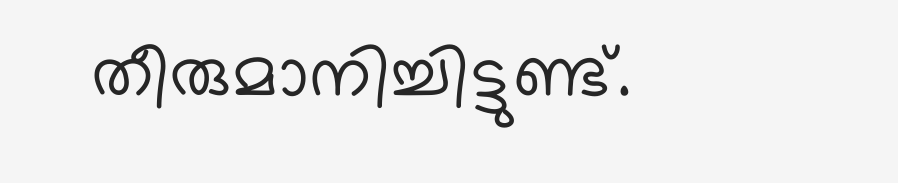തീരുമാനിച്ചിട്ടുണ്ട്.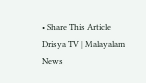• Share This Article
Drisya TV | Malayalam News